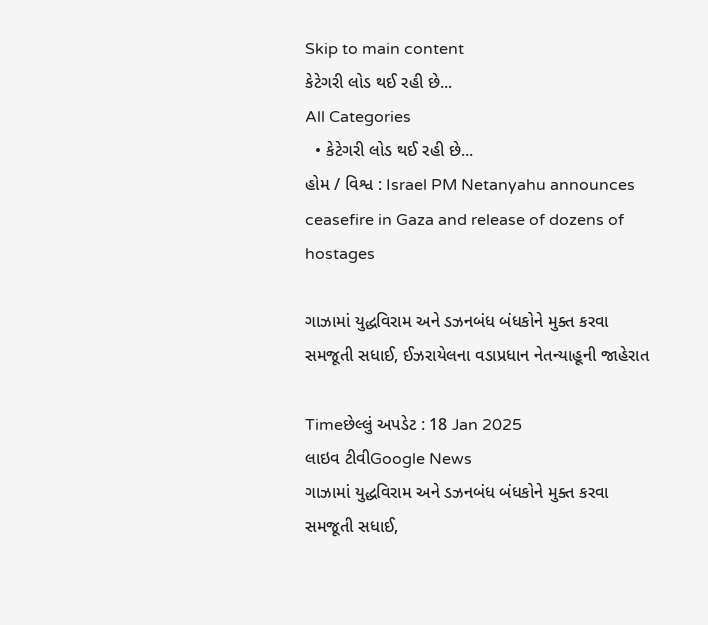Skip to main content
કેટેગરી લોડ થઈ રહી છે...
All Categories
  • કેટેગરી લોડ થઈ રહી છે...
હોમ / વિશ્વ : Israel PM Netanyahu announces ceasefire in Gaza and release of dozens of hostages

ગાઝામાં યુદ્ધવિરામ અને ડઝનબંધ બંધકોને મુક્ત કરવા સમજૂતી સધાઈ, ઈઝરાયેલના વડાપ્રધાન નેતન્યાહૂની જાહેરાત

Timeછેલ્લું અપડેટ : 18 Jan 2025
લાઇવ ટીવીGoogle News
ગાઝામાં યુદ્ધવિરામ અને ડઝનબંધ બંધકોને મુક્ત કરવા સમજૂતી સધાઈ,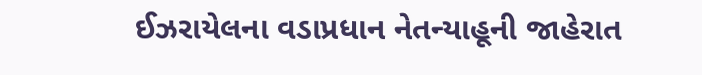ઈઝરાયેલના વડાપ્રધાન નેતન્યાહૂની જાહેરાત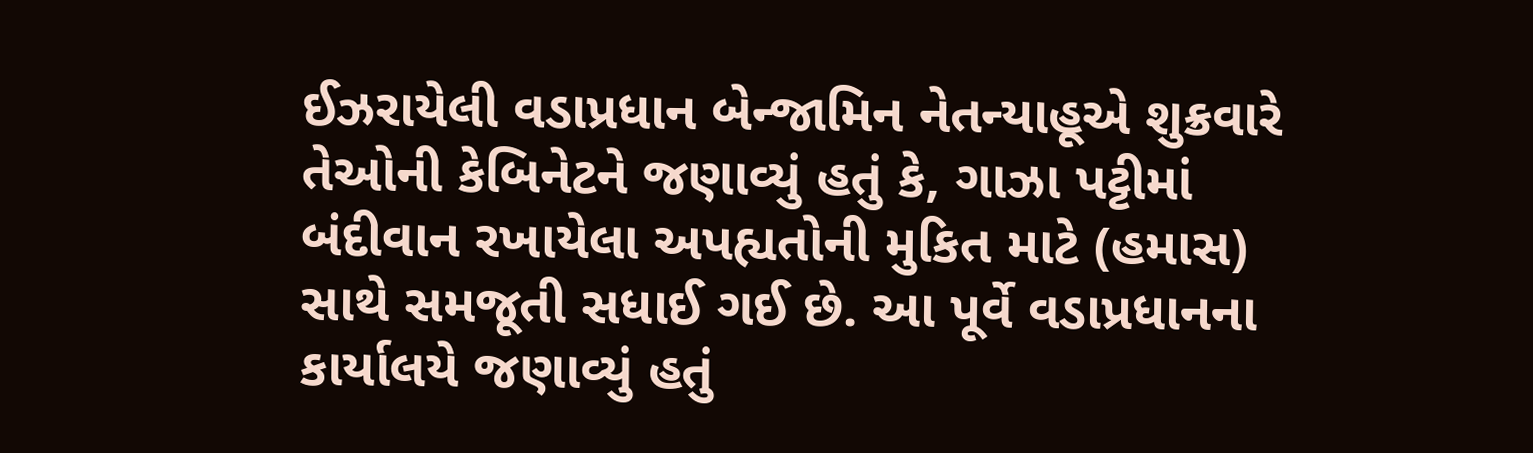ઈઝરાયેલી વડાપ્રધાન બેન્જામિન નેતન્યાહૂએ શુક્રવારે તેઓની કેબિનેટને જણાવ્યું હતું કે, ગાઝા પટ્ટીમાં બંદીવાન રખાયેલા અપહ્યતોની મુકિત માટે (હમાસ) સાથે સમજૂતી સધાઈ ગઈ છે. આ પૂર્વે વડાપ્રધાનના કાર્યાલયે જણાવ્યું હતું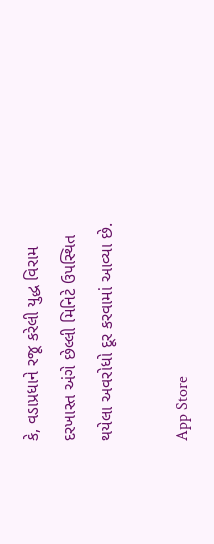કે, વડાપ્રધાને રજૂ કરેલી યુદ્ધ વિરામ દરખાસ્ત અંગે છેલ્લી મિનિટે ઉપસ્થિત થયેલા અવરોધો દૂર કરવામાં આવ્યા છે.

App Store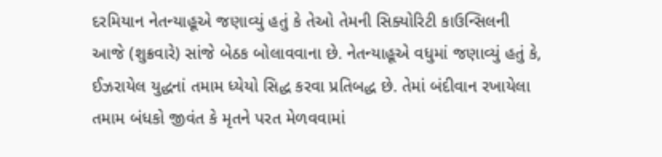દરમિયાન નેતન્યાહૂએ જણાવ્યું હતું કે તેઓ તેમની સિક્યોરિટી કાઉન્સિલની આજે (શુક્રવારે) સાંજે બેઠક બોલાવવાના છે. નેતન્યાહૂએ વધુમાં જણાવ્યું હતું કે, ઈઝરાયેલ યુદ્ધનાં તમામ ધ્યેયો સિદ્ધ કરવા પ્રતિબદ્ધ છે. તેમાં બંદીવાન રખાયેલા તમામ બંધકો જીવંત કે મૃતને પરત મેળવવામાં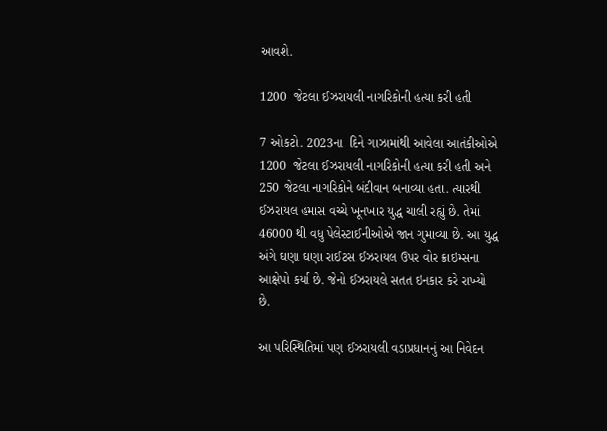આવશે.

1200  જેટલા ઈઝરાયલી નાગરિકોની હત્યા કરી હતી

7 ઓકટો. 2023ના  દિને ગાઝામાંથી આવેલા આતંકીઓએ 1200  જેટલા ઈઝરાયલી નાગરિકોની હત્યા કરી હતી અને 250 જેટલા નાગરિકોને બંદીવાન બનાવ્યા હતા. ત્યારથી ઈઝરાયલ હમાસ વચ્ચે ખૂનખાર યુદ્ધ ચાલી રહ્યું છે. તેમાં 46000 થી વધુ પેલેસ્ટાઈનીઓએ જાન ગુમાવ્યા છે. આ યુદ્ધ અંગે ઘણા ઘણા રાઈટસ ઈઝરાયલ ઉપર વોર ક્રાઇમ્સના આક્ષેપો કર્યા છે. જેનો ઈઝરાયલે સતત ઇનકાર કરે રાખ્યો છે.

આ પરિસ્થિતિમાં પણ ઈઝરાયલી વડાપ્રધાનનું આ નિવેદન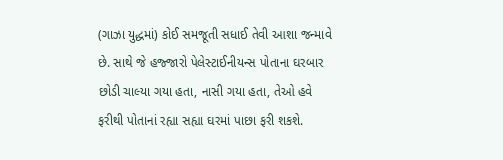(ગાઝા યુદ્ધમાં) કોઈ સમજૂતી સધાઈ તેવી આશા જન્માવે છે. સાથે જે હજ્જારો પેલેસ્ટાઈનીયન્સ પોતાના ઘરબાર છોડી ચાલ્યા ગયા હતા, નાસી ગયા હતા, તેઓ હવે ફરીથી પોતાનાં રહ્યા સહ્યા ઘરમાં પાછા ફરી શકશે.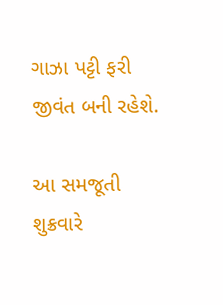ગાઝા પટ્ટી ફરી જીવંત બની રહેશે.

આ સમજૂતી શુક્રવારે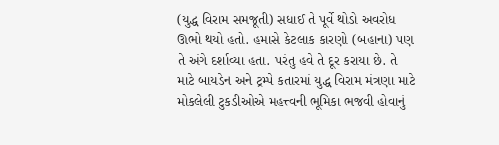(યુદ્ધ વિરામ સમજૂતી) સધાઈ તે પૂર્વે થોડો અવરોધ ઊભો થયો હતો. હમાસે કેટલાક કારણો (બહાના) પણ તે અંગે દર્શાવ્યા હતા. પરંતુ હવે તે દૂર કરાયા છે. તે માટે બાયડેન અને ટ્રમ્પે કતારમાં યુદ્ધ વિરામ મંત્રણા માટે મોકલેલી ટુકડીઓએ મહત્ત્વની ભૂમિકા ભજવી હોવાનું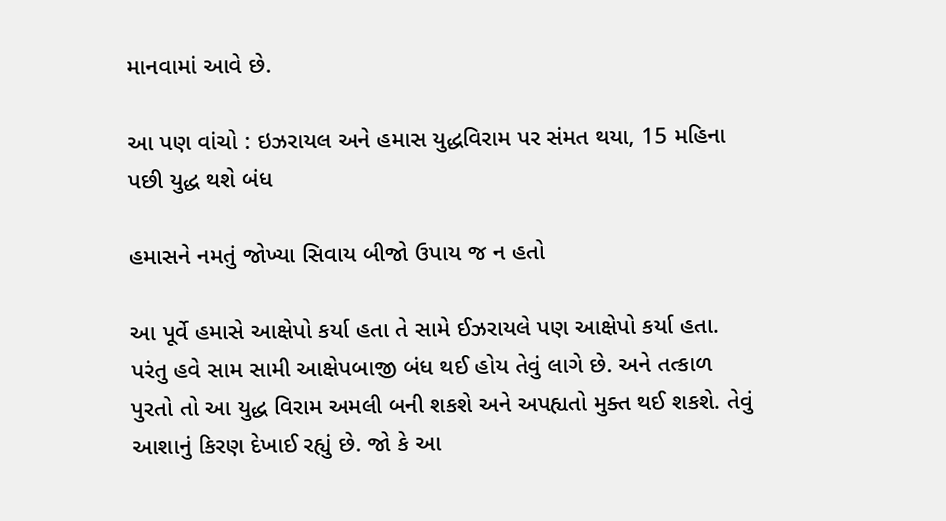માનવામાં આવે છે.

આ પણ વાંચો : ઇઝરાયલ અને હમાસ યુદ્ધવિરામ પર સંમત થયા, 15 મહિના પછી યુદ્ધ થશે બંધ

હમાસને નમતું જોખ્યા સિવાય બીજો ઉપાય જ ન હતો

આ પૂર્વે હમાસે આક્ષેપો કર્યા હતા તે સામે ઈઝરાયલે પણ આક્ષેપો કર્યા હતા. પરંતુ હવે સામ સામી આક્ષેપબાજી બંધ થઈ હોય તેવું લાગે છે. અને તત્કાળ પુરતો તો આ યુદ્ધ વિરામ અમલી બની શકશે અને અપહ્યતો મુક્ત થઈ શકશે. તેવું આશાનું કિરણ દેખાઈ રહ્યું છે. જો કે આ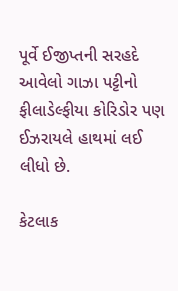પૂર્વે ઈજીપ્તની સરહદે આવેલો ગાઝા પટ્ટીનો ફીલાડેલ્ફીયા કોરિડોર પણ ઈઝરાયલે હાથમાં લઈ લીધો છે.

કેટલાક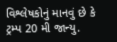વિશ્લેષકોનું માનવું છે કે ટ્રમ્પ 20 મી જાન્યુ.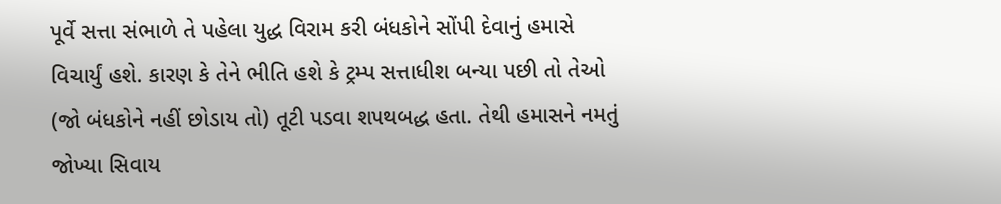પૂર્વે સત્તા સંભાળે તે પહેલા યુદ્ધ વિરામ કરી બંધકોને સોંપી દેવાનું હમાસે વિચાર્યું હશે. કારણ કે તેને ભીતિ હશે કે ટ્રમ્પ સત્તાધીશ બન્યા પછી તો તેઓ (જો બંધકોને નહીં છોડાય તો) તૂટી પડવા શપથબદ્ધ હતા. તેથી હમાસને નમતું જોખ્યા સિવાય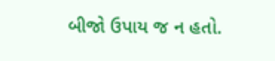બીજો ઉપાય જ ન હતો.